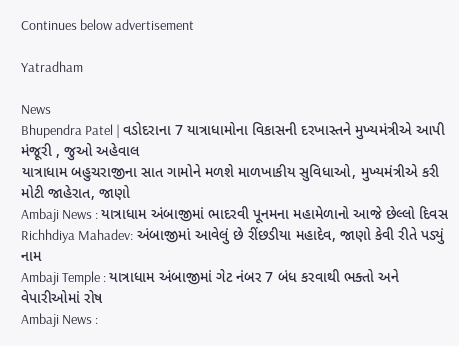Continues below advertisement

Yatradham

News
Bhupendra Patel | વડોદરાના 7 યાત્રાધામોના વિકાસની દરખાસ્તને મુખ્યમંત્રીએ આપી મંજૂરી , જુઓ અહેવાલ
યાત્રાધામ બહુચરાજીના સાત ગામોને મળશે માળખાકીય સુવિધાઓ, મુખ્યમંત્રીએ કરી મોટી જાહેરાત, જાણો
Ambaji News : યાત્રાધામ અંબાજીમાં ભાદરવી પૂનમના મહામેળાનો આજે છેલ્લો દિવસ
Richhdiya Mahadev: અંબાજીમાં આવેલું છે રીંછડીયા મહાદેવ, જાણો કેવી રીતે પડ્યું નામ
Ambaji Temple : યાત્રાધામ અંબાજીમાં ગેટ નંબર 7 બંધ કરવાથી ભક્તો અને વેપારીઓમાં રોષ
Ambaji News :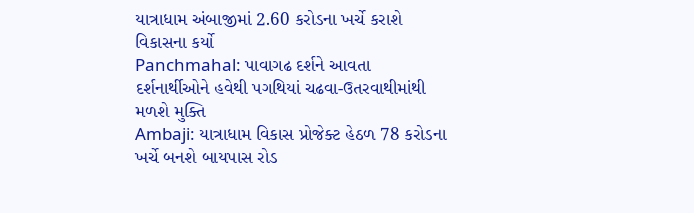યાત્રાધામ અંબાજીમાં 2.60 કરોડના ખર્ચે કરાશે વિકાસના કર્યો
Panchmahal: પાવાગઢ દર્શને આવતા દર્શનાર્થીઓને હવેથી પગથિયાં ચઢવા-ઉતરવાથીમાંથી મળશે મુક્તિ
Ambaji: યાત્રાધામ વિકાસ પ્રોજેક્ટ હેઠળ 78 કરોડના ખર્ચે બનશે બાયપાસ રોડ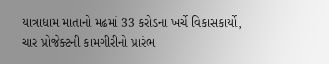યાત્રાધામ માતાનો મઢમાં 33 કરોડના ખર્ચે વિકાસકાર્યો, ચાર પ્રોજેક્ટની કામગીરીનો પ્રારંભ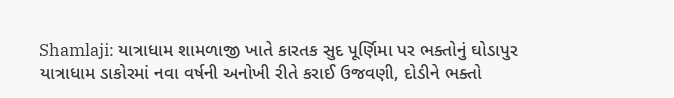Shamlaji: યાત્રાધામ શામળાજી ખાતે કારતક સુદ પૂર્ણિમા પર ભક્તોનું ઘોડાપુર
યાત્રાધામ ડાકોરમાં નવા વર્ષની અનોખી રીતે કરાઈ ઉજવણી, દોડીને ભક્તો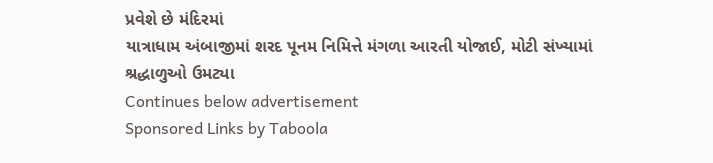પ્રવેશે છે મંદિરમાં
યાત્રાધામ અંબાજીમાં શરદ પૂનમ નિમિત્તે મંગળા આરતી યોજાઈ, મોટી સંખ્યામાં શ્રદ્ધાળુઓ ઉમટ્યા
Continues below advertisement
Sponsored Links by Taboola